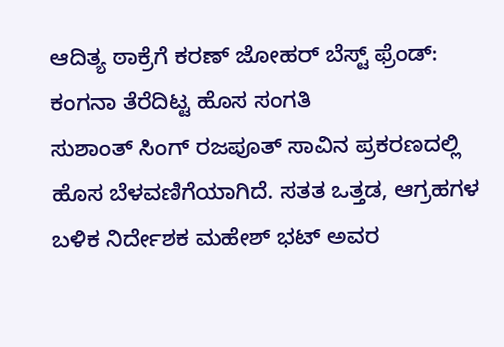ಆದಿತ್ಯ ಠಾಕ್ರೆಗೆ ಕರಣ್ ಜೋಹರ್ ಬೆಸ್ಟ್ ಫ್ರೆಂಡ್: ಕಂಗನಾ ತೆರೆದಿಟ್ಟ ಹೊಸ ಸಂಗತಿ
ಸುಶಾಂತ್ ಸಿಂಗ್ ರಜಪೂತ್ ಸಾವಿನ ಪ್ರಕರಣದಲ್ಲಿ ಹೊಸ ಬೆಳವಣಿಗೆಯಾಗಿದೆ. ಸತತ ಒತ್ತಡ, ಆಗ್ರಹಗಳ ಬಳಿಕ ನಿರ್ದೇಶಕ ಮಹೇಶ್ ಭಟ್ ಅವರ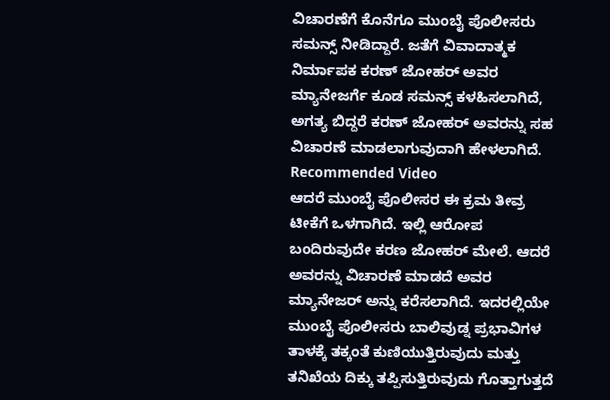ವಿಚಾರಣೆಗೆ ಕೊನೆಗೂ ಮುಂಬೈ ಪೊಲೀಸರು ಸಮನ್ಸ್ ನೀಡಿದ್ದಾರೆ. ಜತೆಗೆ ವಿವಾದಾತ್ಮಕ ನಿರ್ಮಾಪಕ ಕರಣ್ ಜೋಹರ್ ಅವರ ಮ್ಯಾನೇಜರ್ಗೆ ಕೂಡ ಸಮನ್ಸ್ ಕಳಹಿಸಲಾಗಿದೆ, ಅಗತ್ಯ ಬಿದ್ದರೆ ಕರಣ್ ಜೋಹರ್ ಅವರನ್ನು ಸಹ ವಿಚಾರಣೆ ಮಾಡಲಾಗುವುದಾಗಿ ಹೇಳಲಾಗಿದೆ.
Recommended Video
ಆದರೆ ಮುಂಬೈ ಪೊಲೀಸರ ಈ ಕ್ರಮ ತೀವ್ರ ಟೀಕೆಗೆ ಒಳಗಾಗಿದೆ. ಇಲ್ಲಿ ಆರೋಪ ಬಂದಿರುವುದೇ ಕರಣ ಜೋಹರ್ ಮೇಲೆ. ಆದರೆ ಅವರನ್ನು ವಿಚಾರಣೆ ಮಾಡದೆ ಅವರ ಮ್ಯಾನೇಜರ್ ಅನ್ನು ಕರೆಸಲಾಗಿದೆ. ಇದರಲ್ಲಿಯೇ ಮುಂಬೈ ಪೊಲೀಸರು ಬಾಲಿವುಡ್ನ ಪ್ರಭಾವಿಗಳ ತಾಳಕ್ಕೆ ತಕ್ಕಂತೆ ಕುಣಿಯುತ್ತಿರುವುದು ಮತ್ತು ತನಿಖೆಯ ದಿಕ್ಕು ತಪ್ಪಿಸುತ್ತಿರುವುದು ಗೊತ್ತಾಗುತ್ತದೆ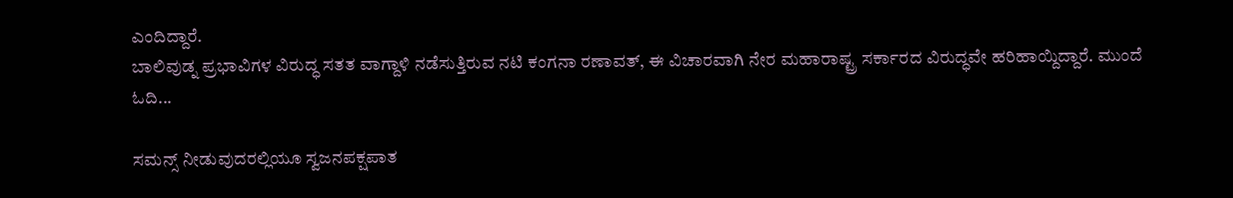ಎಂದಿದ್ದಾರೆ.
ಬಾಲಿವುಡ್ನ ಪ್ರಭಾವಿಗಳ ವಿರುದ್ಧ ಸತತ ವಾಗ್ದಾಳಿ ನಡೆಸುತ್ತಿರುವ ನಟಿ ಕಂಗನಾ ರಣಾವತ್, ಈ ವಿಚಾರವಾಗಿ ನೇರ ಮಹಾರಾಷ್ಟ್ರ ಸರ್ಕಾರದ ವಿರುದ್ಧವೇ ಹರಿಹಾಯ್ದಿದ್ದಾರೆ. ಮುಂದೆ ಓದಿ...

ಸಮನ್ಸ್ ನೀಡುವುದರಲ್ಲಿಯೂ ಸ್ವಜನಪಕ್ಷಪಾತ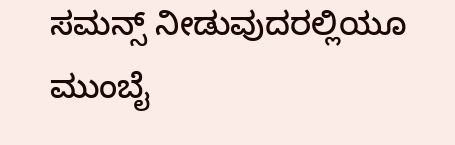ಸಮನ್ಸ್ ನೀಡುವುದರಲ್ಲಿಯೂ ಮುಂಬೈ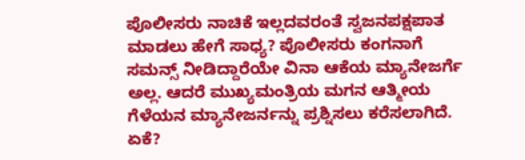ಪೊಲೀಸರು ನಾಚಿಕೆ ಇಲ್ಲದವರಂತೆ ಸ್ವಜನಪಕ್ಷಪಾತ ಮಾಡಲು ಹೇಗೆ ಸಾಧ್ಯ? ಪೊಲೀಸರು ಕಂಗನಾಗೆ ಸಮನ್ಸ್ ನೀಡಿದ್ದಾರೆಯೇ ವಿನಾ ಆಕೆಯ ಮ್ಯಾನೇಜರ್ಗೆ ಅಲ್ಲ. ಆದರೆ ಮುಖ್ಯಮಂತ್ರಿಯ ಮಗನ ಆತ್ಮೀಯ ಗೆಳೆಯನ ಮ್ಯಾನೇಜರ್ನನ್ನು ಪ್ರಶ್ನಿಸಲು ಕರೆಸಲಾಗಿದೆ. ಏಕೆ?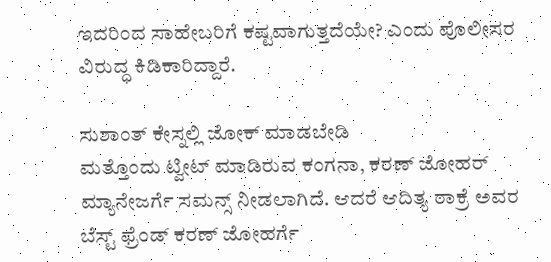ಇದರಿಂದ ಸಾಹೇಬರಿಗೆ ಕಷ್ಟವಾಗುತ್ತದೆಯೇ? ಎಂದು ಪೊಲೀಸರ ವಿರುದ್ಧ ಕಿಡಿಕಾರಿದ್ದಾರೆ.

ಸುಶಾಂತ್ ಕೇಸ್ನಲ್ಲಿ ಜೋಕ್ ಮಾಡಬೇಡಿ
ಮತ್ತೊಂದು ಟ್ವೀಟ್ ಮಾಡಿರುವ ಕಂಗನಾ, ಕರಣ್ ಜೋಹರ್ ಮ್ಯಾನೇಜರ್ಗೆ ಸಮನ್ಸ್ ನೀಡಲಾಗಿದೆ. ಆದರೆ ಆದಿತ್ಯ ಠಾಕ್ರೆ ಅವರ ಬೆಸ್ಟ್ ಫ್ರೆಂಡ್ ಕರಣ್ ಜೋಹರ್ಗೆ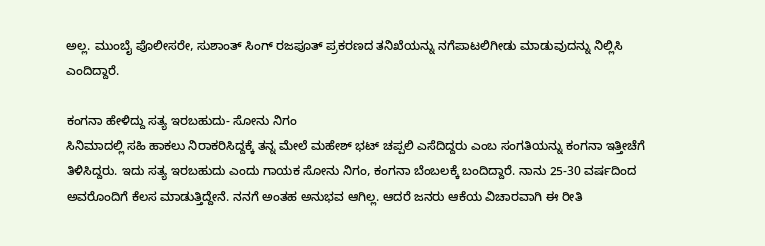ಅಲ್ಲ. ಮುಂಬೈ ಪೊಲೀಸರೇ, ಸುಶಾಂತ್ ಸಿಂಗ್ ರಜಪೂತ್ ಪ್ರಕರಣದ ತನಿಖೆಯನ್ನು ನಗೆಪಾಟಲಿಗೀಡು ಮಾಡುವುದನ್ನು ನಿಲ್ಲಿಸಿ ಎಂದಿದ್ದಾರೆ.

ಕಂಗನಾ ಹೇಳಿದ್ದು ಸತ್ಯ ಇರಬಹುದು- ಸೋನು ನಿಗಂ
ಸಿನಿಮಾದಲ್ಲಿ ಸಹಿ ಹಾಕಲು ನಿರಾಕರಿಸಿದ್ದಕ್ಕೆ ತನ್ನ ಮೇಲೆ ಮಹೇಶ್ ಭಟ್ ಚಪ್ಪಲಿ ಎಸೆದಿದ್ದರು ಎಂಬ ಸಂಗತಿಯನ್ನು ಕಂಗನಾ ಇತ್ತೀಚೆಗೆ ತಿಳಿಸಿದ್ದರು. ಇದು ಸತ್ಯ ಇರಬಹುದು ಎಂದು ಗಾಯಕ ಸೋನು ನಿಗಂ, ಕಂಗನಾ ಬೆಂಬಲಕ್ಕೆ ಬಂದಿದ್ದಾರೆ. ನಾನು 25-30 ವರ್ಷದಿಂದ ಅವರೊಂದಿಗೆ ಕೆಲಸ ಮಾಡುತ್ತಿದ್ದೇನೆ. ನನಗೆ ಅಂತಹ ಅನುಭವ ಆಗಿಲ್ಲ. ಆದರೆ ಜನರು ಆಕೆಯ ವಿಚಾರವಾಗಿ ಈ ರೀತಿ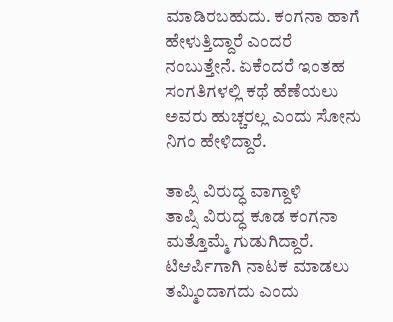ಮಾಡಿರಬಹುದು. ಕಂಗನಾ ಹಾಗೆ ಹೇಳುತ್ತಿದ್ದಾರೆ ಎಂದರೆ ನಂಬುತ್ತೇನೆ. ಏಕೆಂದರೆ ಇಂತಹ ಸಂಗತಿಗಳಲ್ಲಿ ಕಥೆ ಹೆಣೆಯಲು ಅವರು ಹುಚ್ಚರಲ್ಲ ಎಂದು ಸೋನು ನಿಗಂ ಹೇಳಿದ್ದಾರೆ.

ತಾಪ್ಸಿ ವಿರುದ್ಧ ವಾಗ್ದಾಳಿ
ತಾಪ್ಸಿ ವಿರುದ್ಧ ಕೂಡ ಕಂಗನಾ ಮತ್ತೊಮ್ಮೆ ಗುಡುಗಿದ್ದಾರೆ. ಟಿಆರ್ಪಿಗಾಗಿ ನಾಟಕ ಮಾಡಲು ತಮ್ಮಿಂದಾಗದು ಎಂದು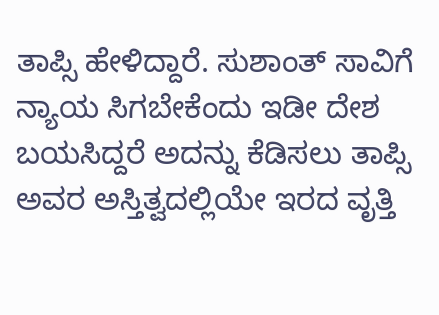ತಾಪ್ಸಿ ಹೇಳಿದ್ದಾರೆ. ಸುಶಾಂತ್ ಸಾವಿಗೆ ನ್ಯಾಯ ಸಿಗಬೇಕೆಂದು ಇಡೀ ದೇಶ ಬಯಸಿದ್ದರೆ ಅದನ್ನು ಕೆಡಿಸಲು ತಾಪ್ಸಿ ಅವರ ಅಸ್ತಿತ್ವದಲ್ಲಿಯೇ ಇರದ ವೃತ್ತಿ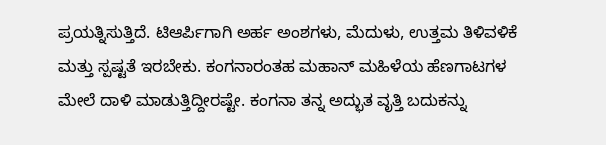ಪ್ರಯತ್ನಿಸುತ್ತಿದೆ. ಟಿಆರ್ಪಿಗಾಗಿ ಅರ್ಹ ಅಂಶಗಳು, ಮೆದುಳು, ಉತ್ತಮ ತಿಳಿವಳಿಕೆ ಮತ್ತು ಸ್ಪಷ್ಟತೆ ಇರಬೇಕು. ಕಂಗನಾರಂತಹ ಮಹಾನ್ ಮಹಿಳೆಯ ಹೆಣಗಾಟಗಳ ಮೇಲೆ ದಾಳಿ ಮಾಡುತ್ತಿದ್ದೀರಷ್ಟೇ. ಕಂಗನಾ ತನ್ನ ಅದ್ಭುತ ವೃತ್ತಿ ಬದುಕನ್ನು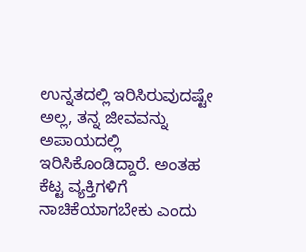ಉನ್ನತದಲ್ಲಿ ಇರಿಸಿರುವುದಷ್ಟೇ ಅಲ್ಲ, ತನ್ನ ಜೀವವನ್ನು ಅಪಾಯದಲ್ಲಿ ಇರಿಸಿಕೊಂಡಿದ್ದಾರೆ. ಅಂತಹ ಕೆಟ್ಟ ವ್ಯಕ್ತಿಗಳಿಗೆ ನಾಚಿಕೆಯಾಗಬೇಕು ಎಂದು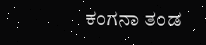ಕಂಗನಾ ತಂಡ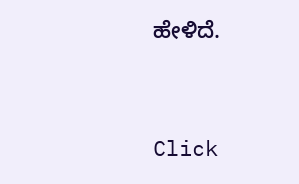ಹೇಳಿದೆ.


Click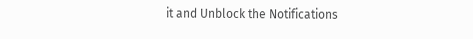it and Unblock the Notifications